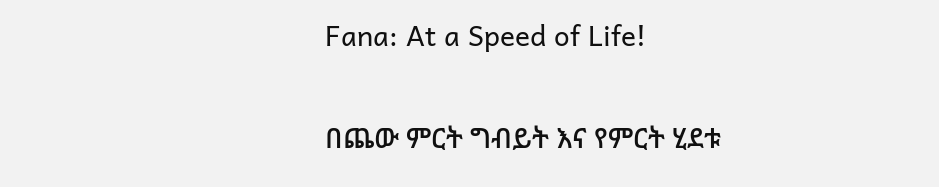Fana: At a Speed of Life!

በጨው ምርት ግብይት እና የምርት ሂደቱ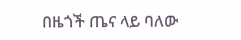በዜጎች ጤና ላይ ባለው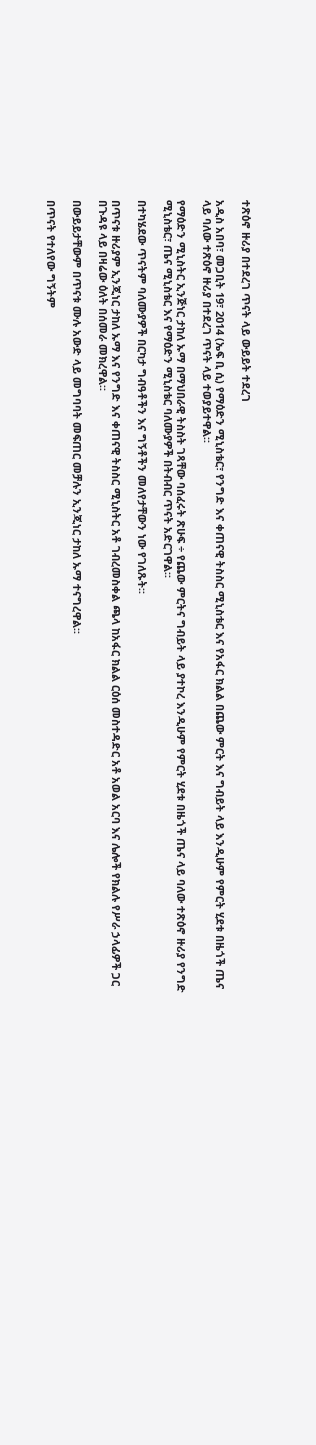ተጽዕኖ ዙሪያ በተደረገ ጥናት ላይ ውይይት ተደረገ

አዲስ አበባ፣ መጋቢት 19፣ 2014 (ኤፍ ቢ ሲ) የማዕድን ሚኒስቴር፣ የንግድ እና ቀጠናዊ ትስስር ሚኒስቴር እና የአፋር ክልል በጨው ምርት እና ግብይት ላይ እንዲሁም የምርት ሂደቱ በዜጎች ጤና ላይ ባለው ተጽዕኖ ዙሪያ በተደረገ ጥናት ላይ ተወያይተዋል፡፡

የማዕድን ሚኒስትር ኢንጅነር ታከለ ኡማ በማህበራዊ ትስስት ገጻቸው ባሰፈሩት ጽሁፍ ÷ የጨው ምርትና ግብይት ላይ ያተኮረ እንዲሁም የምርት ሂደቱ በዜጎች ጤና ላይ ባለው ተጽዕኖ ዙሪያ የንግድ ሚኒስቴር፣ ጤና ሚኒስቴር እና የማዕድን ሚኒስቴር ባለሙያዎች በትብብር ጥናት አድርገዋል፡፡

በተካሄደው ጥናትም ባለሙያዎች በርካታ ግብዓቶችን እና ግኝቶችን መለየታቸውን ነው የገለጹት፡፡

በጥናቱ ዙሪያም ኢንጂነር ታከለ ኡማ እና የንግድ እና ቀጠናዊ ትስስር ሚኒስትር አቶ ገብረመስቀል ጫላ ከአፋር ክልል ርዕሰ መስተዳድር አቶ አወል አርባ እና ሌሎች የክልሉ የሥራ ኃላፊዎች ጋር በጉዳዩ ላይ በዛሬው ዕለት በሰመራ መክረዋል፡፡

በውይይታቸውም በጥናቱ ሙሉ አውድ ላይ መግባባት መፍጠር መቻሉን ኢንጂነር ታከለ ኡማ ተናግረዋል፡፡

በጥናት የተለየው ግኝትም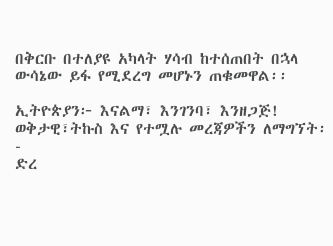በቅርቡ በተለያዩ አካላት ሃሳብ ከተሰጠበት በኋላ ውሳኔው ይፋ የሚደረግ መሆኑን ጠቁመዋል፡፡

ኢትዮጵያን፦ እናልማ፣ እንገንባ፣ እንዘጋጅ!
ወቅታዊ፣ትኩስ እና የተሟሉ መረጃዎችን ለማግኘት፡-
ድረ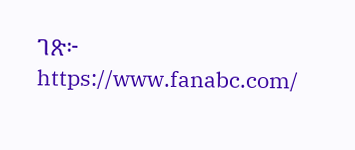ገጽ፦ https://www.fanabc.com/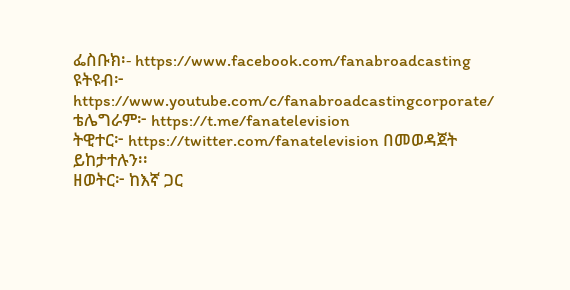ፌስቡክ፡- https://www.facebook.com/fanabroadcasting
ዩትዩብ፦ https://www.youtube.com/c/fanabroadcastingcorporate/
ቴሌግራም፦ https://t.me/fanatelevision
ትዊተር፦ https://twitter.com/fanatelevision በመወዳጀት ይከታተሉን፡፡
ዘወትር፦ ከእኛ ጋር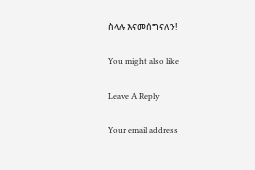ስላሉ እናመሰግናለን!

You might also like

Leave A Reply

Your email address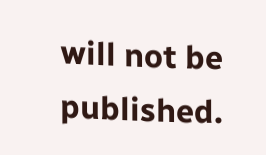will not be published.